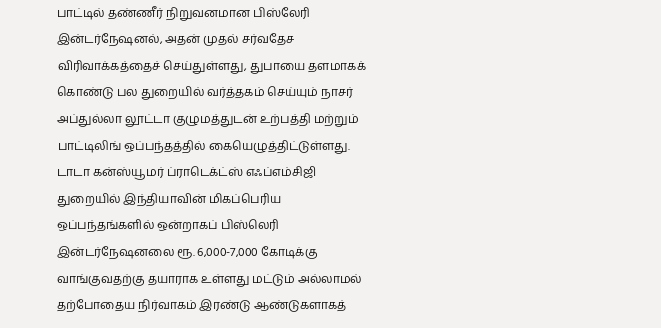பாட்டில் தண்ணீர் நிறுவனமான பிஸ்லேரி இன்டர்நேஷனல், அதன் முதல் சர்வதேச விரிவாக்கத்தைச் செய்துள்ளது, துபாயை தளமாகக் கொண்டு பல துறையில் வர்த்தகம் செய்யும் நாசர் அப்துல்லா லூட்டா குழுமத்துடன் உற்பத்தி மற்றும் பாட்டிலிங் ஒப்பந்தத்தில் கையெழுத்திட்டுள்ளது.
டாடா கன்ஸ்யூமர் ப்ராடெக்ட்ஸ் எஃப்எம்சிஜி துறையில் இந்தியாவின் மிகப்பெரிய ஒப்பந்தங்களில் ஒன்றாகப் பிஸ்லெரி இன்டர்நேஷனலை ரூ. 6,000-7,000 கோடிக்கு வாங்குவதற்கு தயாராக உள்ளது மட்டும் அல்லாமல் தற்போதைய நிர்வாகம் இரண்டு ஆண்டுகளாகத்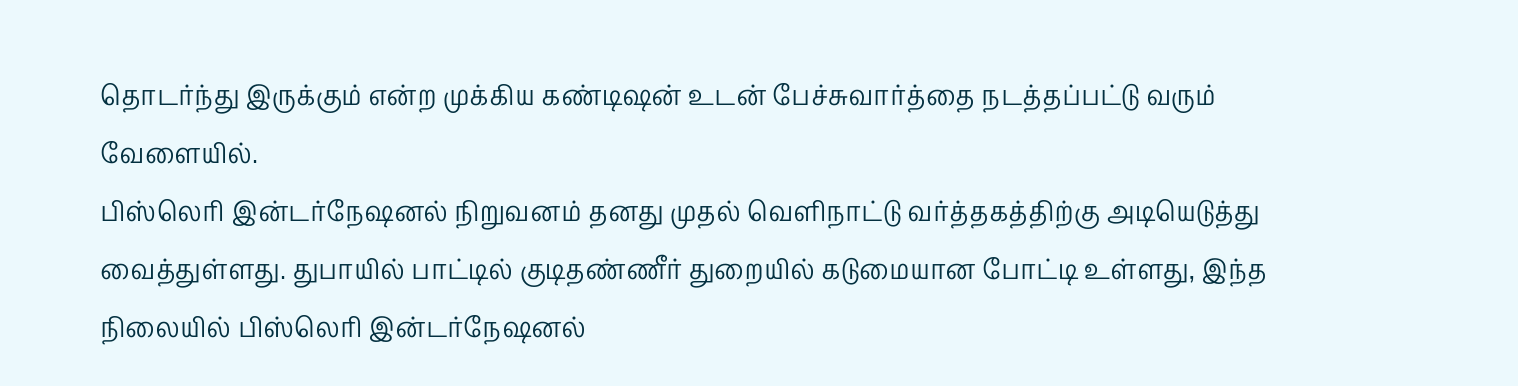தொடர்ந்து இருக்கும் என்ற முக்கிய கண்டிஷன் உடன் பேச்சுவார்த்தை நடத்தப்பட்டு வரும் வேளையில்.
பிஸ்லெரி இன்டர்நேஷனல் நிறுவனம் தனது முதல் வெளிநாட்டு வர்த்தகத்திற்கு அடியெடுத்து வைத்துள்ளது. துபாயில் பாட்டில் குடிதண்ணீர் துறையில் கடுமையான போட்டி உள்ளது, இந்த நிலையில் பிஸ்லெரி இன்டர்நேஷனல்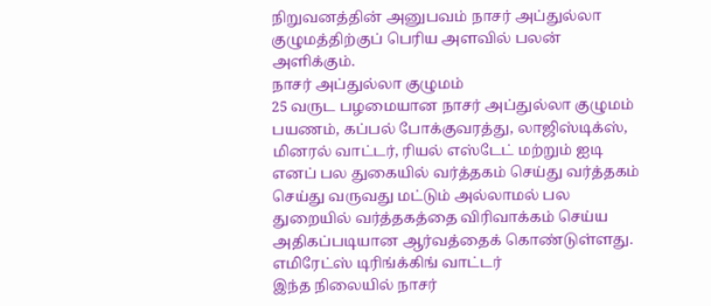நிறுவனத்தின் அனுபவம் நாசர் அப்துல்லா குழுமத்திற்குப் பெரிய அளவில் பலன் அளிக்கும்.
நாசர் அப்துல்லா குழுமம்
25 வருட பழமையான நாசர் அப்துல்லா குழுமம் பயணம், கப்பல் போக்குவரத்து, லாஜிஸ்டிக்ஸ், மினரல் வாட்டர், ரியல் எஸ்டேட் மற்றும் ஐடி எனப் பல துகையில் வர்த்தகம் செய்து வர்த்தகம் செய்து வருவது மட்டும் அல்லாமல் பல துறையில் வர்த்தகத்தை விரிவாக்கம் செய்ய அதிகப்படியான ஆர்வத்தைக் கொண்டுள்ளது.
எமிரேட்ஸ் டிரிங்க்கிங் வாட்டர்
இந்த நிலையில் நாசர்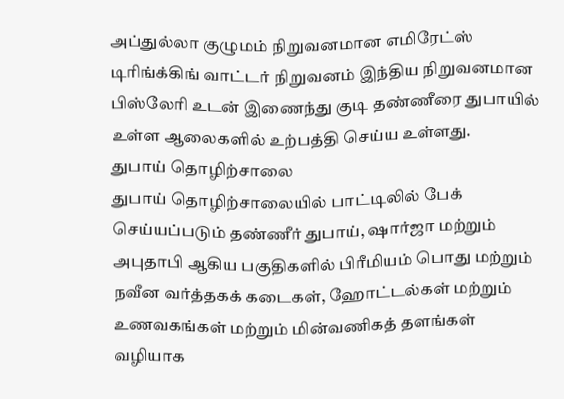அப்துல்லா குழுமம் நிறுவனமான எமிரேட்ஸ் டிரிங்க்கிங் வாட்டர் நிறுவனம் இந்திய நிறுவனமான பிஸ்லேரி உடன் இணைந்து குடி தண்ணீரை துபாயில் உள்ள ஆலைகளில் உற்பத்தி செய்ய உள்ளது.
துபாய் தொழிற்சாலை
துபாய் தொழிற்சாலையில் பாட்டிலில் பேக் செய்யப்படும் தண்ணீர் துபாய், ஷார்ஜா மற்றும் அபுதாபி ஆகிய பகுதிகளில் பிரீமியம் பொது மற்றும் நவீன வர்த்தகக் கடைகள், ஹோட்டல்கள் மற்றும் உணவகங்கள் மற்றும் மின்வணிகத் தளங்கள் வழியாக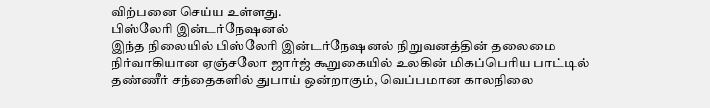விற்பனை செய்ய உள்ளது.
பிஸ்லேரி இன்டர்நேஷனல்
இந்த நிலையில் பிஸ்லேரி இன்டர்நேஷனல் நிறுவனத்தின் தலைமை நிர்வாகியான ஏஞ்சலோ ஜார்ஜ் கூறுகையில் உலகின் மிகப்பெரிய பாட்டில் தண்ணீர் சந்தைகளில் துபாய் ஒன்றாகும், வெப்பமான காலநிலை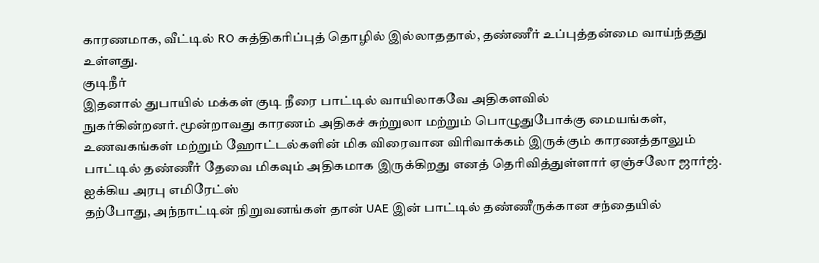காரணமாக, வீட்டில் RO சுத்திகரிப்புத் தொழில் இல்லாததால், தண்ணீர் உப்புத்தன்மை வாய்ந்தது உள்ளது.
குடிநீர்
இதனால் துபாயில் மக்கள் குடி நீரை பாட்டில் வாயிலாகவே அதிகளவில் நுகர்கின்றனர்.மூன்றாவது காரணம் அதிகச் சுற்றுலா மற்றும் பொழுதுபோக்கு மையங்கள், உணவகங்கள் மற்றும் ஹோட்டல்களின் மிக விரைவான விரிவாக்கம் இருக்கும் காரணத்தாலும் பாட்டில் தண்ணீர் தேவை மிகவும் அதிகமாக இருக்கிறது எனத் தெரிவித்துள்ளார் ஏஞ்சலோ ஜார்ஜ்.
ஐக்கிய அரபு எமிரேட்ஸ்
தற்போது, அந்நாட்டின் நிறுவனங்கள் தான் UAE இன் பாட்டில் தண்ணீருக்கான சந்தையில்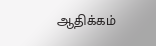ஆதிக்கம்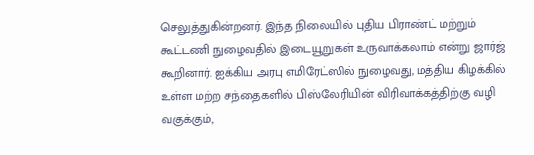செலுத்துகின்றனர். இந்த நிலையில் புதிய பிராண்ட் மற்றும் கூட்டணி நுழைவதில் இடையூறுகள் உருவாக்கலாம் என்று ஜார்ஜ் கூறினார். ஐக்கிய அரபு எமிரேட்ஸில் நுழைவது, மத்திய கிழக்கில் உள்ள மற்ற சந்தைகளில் பிஸ்லேரியின் விரிவாக்கத்திற்கு வழி வகுக்கும்,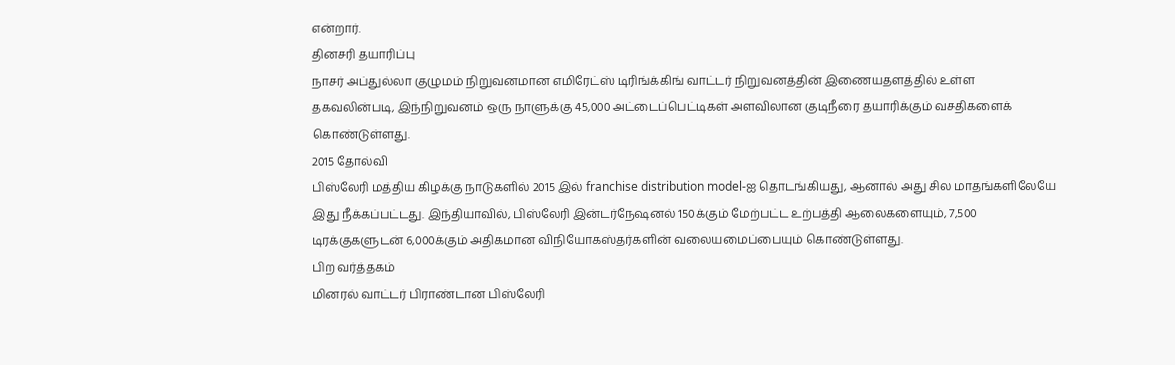என்றார்.
தினசரி தயாரிப்பு
நாசர் அப்துல்லா குழுமம் நிறுவனமான எமிரேட்ஸ் டிரிங்க்கிங் வாட்டர் நிறுவனத்தின் இணையதளத்தில் உள்ள தகவலின்படி, இந்நிறுவனம் ஒரு நாளுக்கு 45,000 அட்டைப்பெட்டிகள் அளவிலான குடிநீரை தயாரிக்கும் வசதிகளைக் கொண்டுள்ளது.
2015 தோல்வி
பிஸ்லேரி மத்திய கிழக்கு நாடுகளில் 2015 இல் franchise distribution model-ஐ தொடங்கியது, ஆனால் அது சில மாதங்களிலேயே இது நீக்கப்பட்டது. இந்தியாவில், பிஸ்லேரி இன்டர்நேஷனல் 150க்கும் மேற்பட்ட உற்பத்தி ஆலைகளையும், 7,500 டிரக்குகளுடன் 6,000க்கும் அதிகமான விநியோகஸ்தர்களின் வலையமைப்பையும் கொண்டுள்ளது.
பிற வர்த்தகம்
மினரல் வாட்டர் பிராண்டான பிஸ்லேரி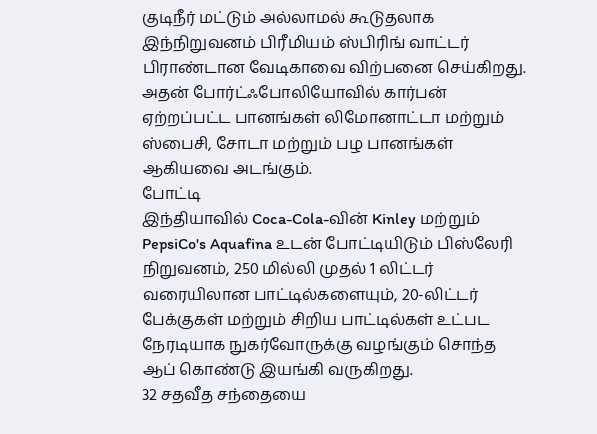குடிநீர் மட்டும் அல்லாமல் கூடுதலாக இந்நிறுவனம் பிரீமியம் ஸ்பிரிங் வாட்டர் பிராண்டான வேடிகாவை விற்பனை செய்கிறது. அதன் போர்ட்ஃபோலியோவில் கார்பன் ஏற்றப்பட்ட பானங்கள் லிமோனாட்டா மற்றும் ஸ்பைசி, சோடா மற்றும் பழ பானங்கள் ஆகியவை அடங்கும்.
போட்டி
இந்தியாவில் Coca-Cola-வின் Kinley மற்றும் PepsiCo's Aquafina உடன் போட்டியிடும் பிஸ்லேரி நிறுவனம், 250 மில்லி முதல் 1 லிட்டர் வரையிலான பாட்டில்களையும், 20-லிட்டர் பேக்குகள் மற்றும் சிறிய பாட்டில்கள் உட்பட நேரடியாக நுகர்வோருக்கு வழங்கும் சொந்த ஆப் கொண்டு இயங்கி வருகிறது.
32 சதவீத சந்தையை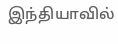இந்தியாவில்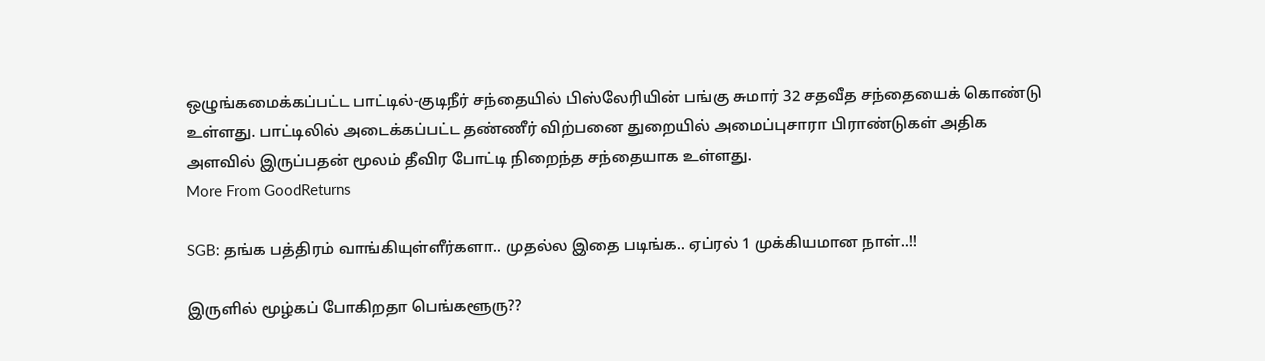ஒழுங்கமைக்கப்பட்ட பாட்டில்-குடிநீர் சந்தையில் பிஸ்லேரியின் பங்கு சுமார் 32 சதவீத சந்தையைக் கொண்டு உள்ளது. பாட்டிலில் அடைக்கப்பட்ட தண்ணீர் விற்பனை துறையில் அமைப்புசாரா பிராண்டுகள் அதிக அளவில் இருப்பதன் மூலம் தீவிர போட்டி நிறைந்த சந்தையாக உள்ளது.
More From GoodReturns

SGB: தங்க பத்திரம் வாங்கியுள்ளீர்களா.. முதல்ல இதை படிங்க.. ஏப்ரல் 1 முக்கியமான நாள்..!!

இருளில் மூழ்கப் போகிறதா பெங்களூரு??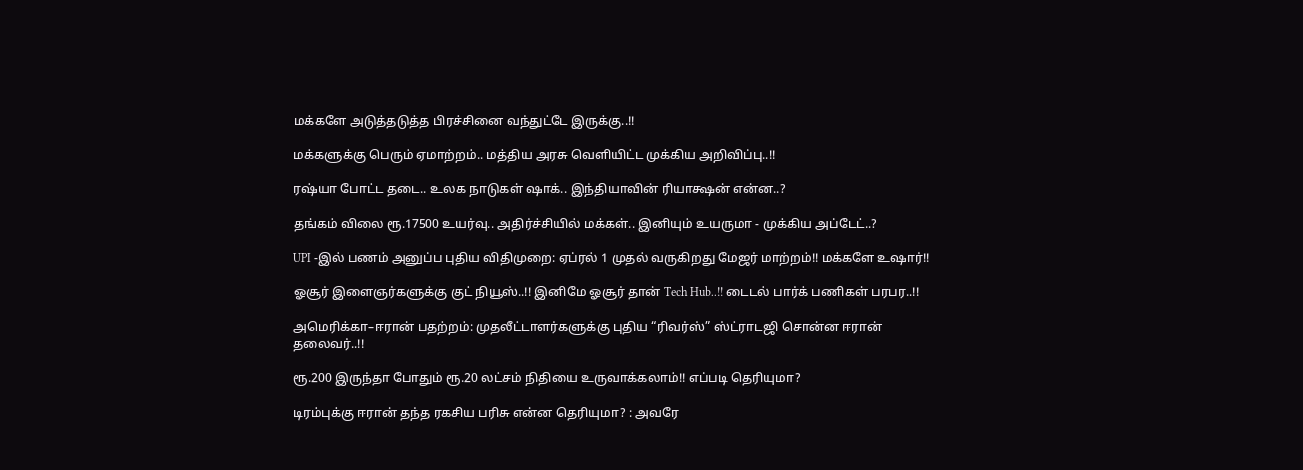மக்களே அடுத்தடுத்த பிரச்சினை வந்துட்டே இருக்கு..!!

மக்களுக்கு பெரும் ஏமாற்றம்.. மத்திய அரசு வெளியிட்ட முக்கிய அறிவிப்பு..!!

ரஷ்யா போட்ட தடை.. உலக நாடுகள் ஷாக்.. இந்தியாவின் ரியாக்ஷன் என்ன..?

தங்கம் விலை ரூ.17500 உயர்வு.. அதிர்ச்சியில் மக்கள்.. இனியும் உயருமா - முக்கிய அப்டேட்..?

UPI -இல் பணம் அனுப்ப புதிய விதிமுறை: ஏப்ரல் 1 முதல் வருகிறது மேஜர் மாற்றம்!! மக்களே உஷார்!!

ஓசூர் இளைஞர்களுக்கு குட் நியூஸ்..!! இனிமே ஓசூர் தான் Tech Hub..!! டைடல் பார்க் பணிகள் பரபர..!!

அமெரிக்கா–ஈரான் பதற்றம்: முதலீட்டாளர்களுக்கு புதிய “ரிவர்ஸ்” ஸ்ட்ராடஜி சொன்ன ஈரான் தலைவர்..!!

ரூ.200 இருந்தா போதும் ரூ.20 லட்சம் நிதியை உருவாக்கலாம்!! எப்படி தெரியுமா?

டிரம்புக்கு ஈரான் தந்த ரகசிய பரிசு என்ன தெரியுமா? : அவரே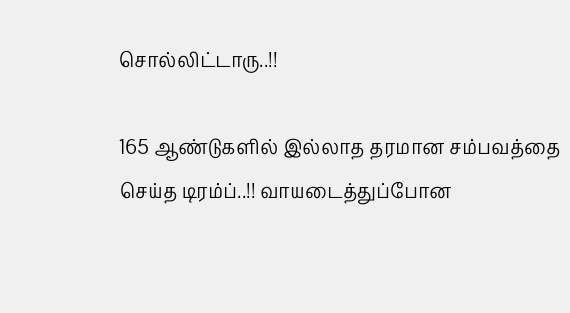சொல்லிட்டாரு..!!

165 ஆண்டுகளில் இல்லாத தரமான சம்பவத்தை செய்த டிரம்ப்..!! வாயடைத்துப்போன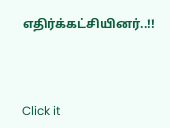எதிர்க்கட்சியினர்..!!



Click it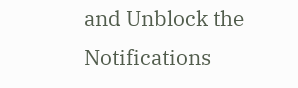and Unblock the Notifications